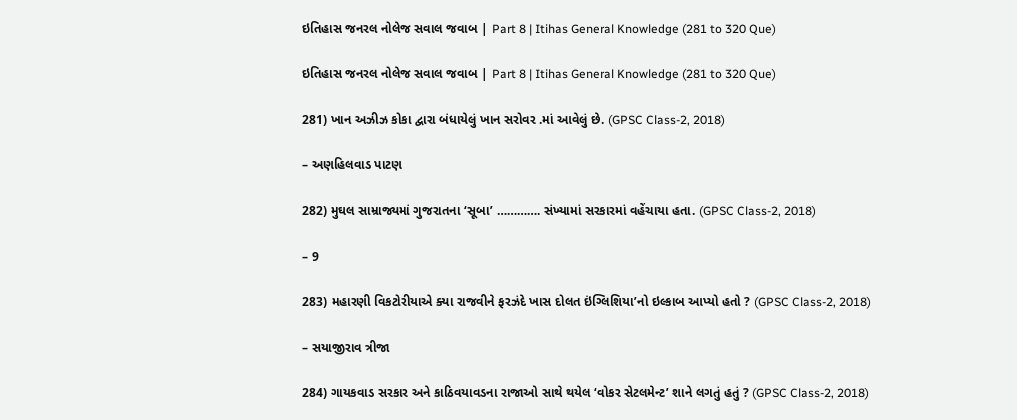ઇતિહાસ જનરલ નોલેજ સવાલ જવાબ | Part 8 | Itihas General Knowledge (281 to 320 Que)

ઇતિહાસ જનરલ નોલેજ સવાલ જવાબ | Part 8 | Itihas General Knowledge (281 to 320 Que)

281) ખાન અઝીઝ કોકા દ્વારા બંધાયેલું ખાન સરોવર .માં આવેલું છે. (GPSC Class-2, 2018)

– અણહિલવાડ પાટણ

282) મુઘલ સામ્રાજ્યમાં ગુજરાતના ‘સૂબા’ …………. સંખ્યામાં સરકારમાં વહેંચાયા હતા. (GPSC Class-2, 2018)

– 9

283) મહારણી વિકટોરીયાએ ક્યા રાજવીને ફરઝંદે ખાસ દોલત ઇંગ્લિશિયા’નો ઇલ્કાબ આપ્યો હતો ? (GPSC Class-2, 2018)

– સયાજીરાવ ત્રીજા

284) ગાયકવાડ સરકાર અને કાઠિવયાવડના રાજાઓ સાથે થયેલ ‘વોકર સેટલમેન્ટ’ શાને લગતું હતું ? (GPSC Class-2, 2018)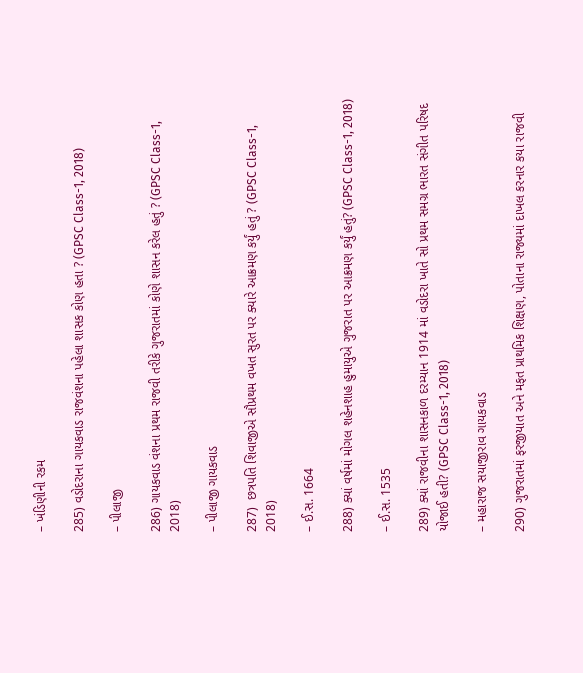– ખંડિણીની રકમ

285) વડોદરાના ગાયકવાડ રાજવંશના પહેલા શાસક કોણ હતા ? (GPSC Class-1, 2018)

– પીલાજી

286) ગાયકવાડ વંશના પ્રથમ રાજવી તરીકે ગુજરાતમાં કોણે શાસન કરેલ હતું ? (GPSC Class-1, 2018)

– પીલાજી ગાયકવાડ

287)  છત્રપતિ શિવાજીએ સૌપ્રથમ વખત સુરત પર ક્યારે આક્રમણ કર્યું હતું ? (GPSC Class-1, 2018)

– ઈ.સ. 1664

288) ક્યાં વર્ષમાં મોગલ શહેનશાહ હુમાયુએ ગુજરાત પર આક્રમણ કર્યું હતું? (GPSC Class-1, 2018)

– ઈ.સ. 1535

289) ક્યાં રાજવીના શાસનકાળ દરમ્યાન 1914 માં વડોદરા ખાતે સો પ્રથમ સમગ્ર ભારત સંગીત પરિષદ યોજાઈ હતી? (GPSC Class-1, 2018)

– મહારાજ સયાજીરાવ ગાયકવાડ

290) ગુજરાતમાં ફરજીયાત અને મફત પ્રાથમિક શિક્ષણ, પોતાના રાજ્યમાં દાખલ કરનાર કયા રાજવી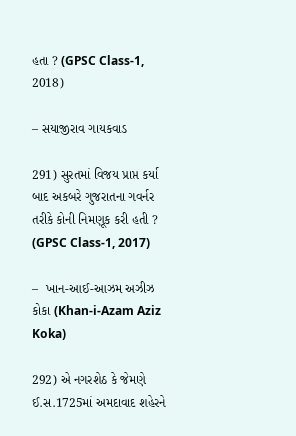હતા ? (GPSC Class-1, 2018)

– સયાજીરાવ ગાયકવાડ

291) સુરતમાં વિજય પ્રાપ્ત કર્યા બાદ અકબરે ગુજરાતના ગવર્નર તરીકે કોની નિમણૂક કરી હતી ? (GPSC Class-1, 2017)

–  ખાન-આઈ-આઝમ અઝીઝ કોકા (Khan-i-Azam Aziz Koka)

292) એ નગરશેઠ કે જેમણે ઈ.સ.1725માં અમદાવાદ શહેરને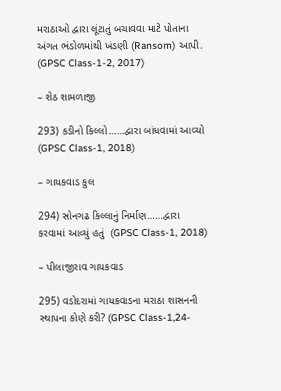મરાઠાઓ દ્વારા લૂંટાતું બચાવવા માટે પોતાના અંગત ભંડોળમાંથી ખંડણી (Ransom) આપી. (GPSC Class-1-2, 2017)

– શેઠ શામળાજી

293) કડીનો કિલ્લો……દ્વારા બાંધવામાં આવ્યો (GPSC Class-1, 2018)

– ગાયકવાડ કુલ

294) સોનગઢ કિલ્લાનું નિર્માણ……દ્વારા કરવામાં આવ્યું હતું  (GPSC Class-1, 2018)

– પીલાજીરાવ ગાયકવાડ

295) વડોદરામાં ગાયકવાડના મરાઠા શાસનની સ્થાપના કોણે કરી? (GPSC Class-1,24-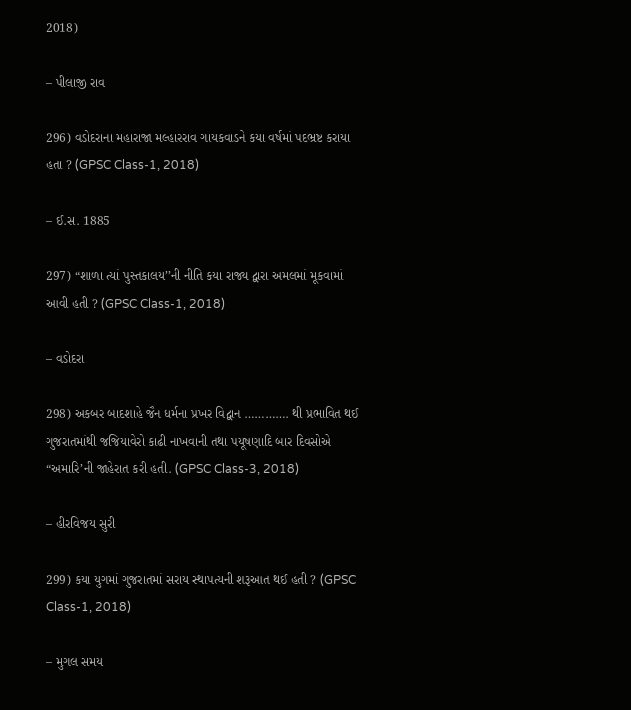2018)

– પીલાજી રાવ

296) વડોદરાના મહારાજા મલ્હારરાવ ગાયકવાડને કયા વર્ષમાં પદભ્રષ્ટ કરાયા હતા ? (GPSC Class-1, 2018)

– ઈ.સ. 1885

297) “શાળા ત્યાં પુસ્તકાલય’’ની નીતિ કયા રાજ્ય દ્વારા અમલમાં મૂકવામાં આવી હતી ? (GPSC Class-1, 2018)

– વડોદરા

298) અકબર બાદશાહે જૈન ધર્મના પ્રખર વિદ્વાન …………. થી પ્રભાવિત થઈ ગુજરાતમાંથી જજિયાવેરો કાઢી નાખવાની તથા પયૂષણાદિ બાર દિવસોએ “અમારિ’ની જાહેરાત કરી હતી. (GPSC Class-3, 2018)

– હીરવિજય સુરી

299) કયા યુગમાં ગુજરાતમાં સરાય સ્થાપત્યની શરૂઆત થઈ હતી ? (GPSC Class-1, 2018)

– મુગલ સમય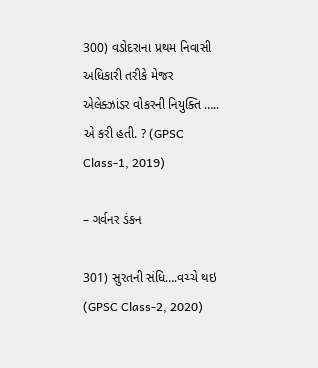300) વડોદરાના પ્રથમ નિવાસી અધિકારી તરીકે મેજર એલેક્ઝાંડર વોકરની નિયુક્તિ ….. એ કરી હતી. ? (GPSC Class-1, 2019)

– ગર્વનર ડંકન

301) સુરતની સંધિ….વચ્ચે થઇ (GPSC Class-2, 2020)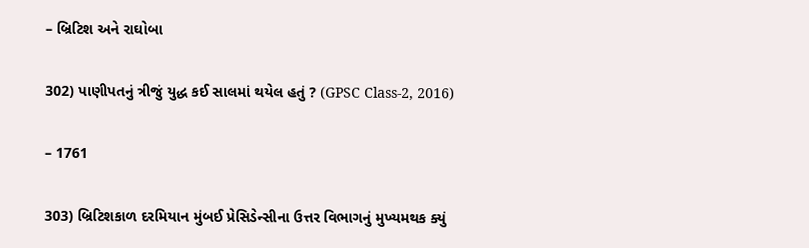– બ્રિટિશ અને રાઘોબા

302) પાણીપતનું ત્રીજું યુદ્ધ કઈ સાલમાં થયેલ હતું ? (GPSC Class-2, 2016)

– 1761

303) બ્રિટિશકાળ દરમિયાન મુંબઈ પ્રેસિડેન્સીના ઉત્તર વિભાગનું મુખ્યમથક ક્યું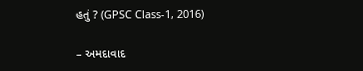હતું ? (GPSC Class-1, 2016)

– અમદાવાદ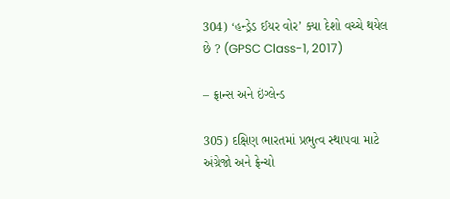304) ‘હન્ડ્રેડ ઈયર વોર’ ક્યા દેશો વચ્ચે થયેલ છે ? (GPSC Class-1, 2017)

– ફ્રાન્સ અને ઇંગ્લેન્ડ

305) દક્ષિણ ભારતમાં પ્રભુત્વ સ્થાપવા માટે અંગ્રેજો અને ફ્રેન્ચો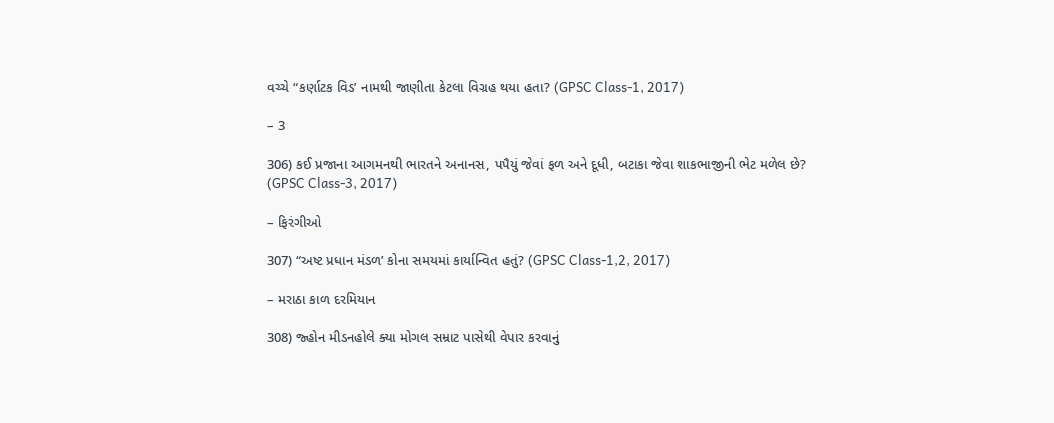વચ્ચે “કર્ણાટક વિડ’ નામથી જાણીતા કેટલા વિગ્રહ થયા હતા? (GPSC Class-1, 2017)

– 3

306) કઈ પ્રજાના આગમનથી ભારતને અનાનસ, પપૈયું જેવાં ફળ અને દૂધી, બટાકા જેવા શાકભાજીની ભેટ મળેલ છે? (GPSC Class-3, 2017)

– ફિરંગીઓ

307) “અષ્ટ પ્રધાન મંડળ’ કોના સમયમાં કાર્યાન્વિત હતું? (GPSC Class-1,2, 2017)

– મરાઠા કાળ દરમિયાન

308) જ્હોન મીડનહોલે ક્યા મોગલ સમ્રાટ પાસેથી વેપાર કરવાનું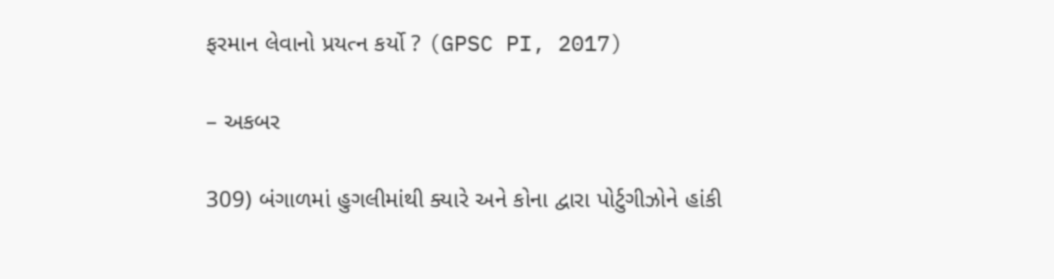ફરમાન લેવાનો પ્રયત્ન કર્યો ? (GPSC PI, 2017)

– અકબર

309) બંગાળમાં હુગલીમાંથી ક્યારે અને કોના દ્વારા પોર્ટુગીઝોને હાંકી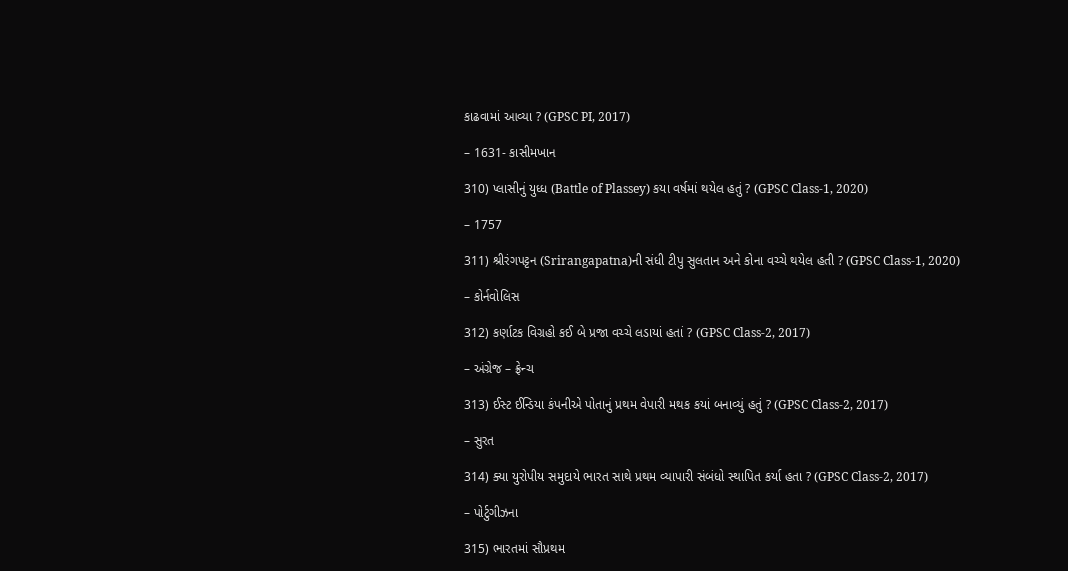કાઢવામાં આવ્યા ? (GPSC PI, 2017)

– 1631- કાસીમખાન

310) પ્લાસીનું યુધ્ધ (Battle of Plassey) કયા વર્ષમાં થયેલ હતું ? (GPSC Class-1, 2020)

– 1757

311) શ્રીરંગપટ્ટન (Srirangapatna)ની સંધી ટીપુ સુલતાન અને કોના વચ્ચે થયેલ હતી ? (GPSC Class-1, 2020)

– કોર્નવોલિસ

312) કર્ણાટક વિગ્રહો કઈ બે પ્રજા વચ્ચે લડાયાં હતાં ? (GPSC Class-2, 2017)

– અંગ્રેજ – ફ્રેન્ચ

313) ઈસ્ટ ઈન્ડિયા કંપનીએ પોતાનું પ્રથમ વેપારી મથક કયાં બનાવ્યું હતું ? (GPSC Class-2, 2017)

– સુરત

314) ક્યા યુરોપીય સમુદાયે ભારત સાથે પ્રથમ વ્યાપારી સંબંધો સ્થાપિત કર્યા હતા ? (GPSC Class-2, 2017)

– પોર્ટુગીઝના

315) ભારતમાં સૌપ્રથમ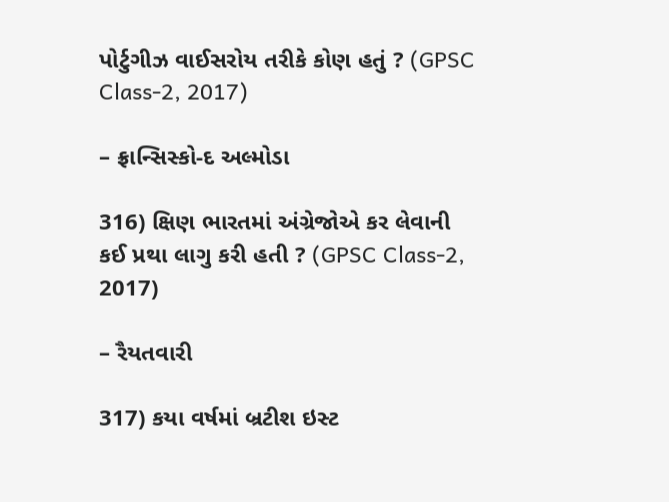પોર્ટુગીઝ વાઈસરોય તરીકે કોણ હતું ? (GPSC Class-2, 2017)

– ફ્રાન્સિસ્કો-દ અલ્મોડા

316) ક્ષિણ ભારતમાં અંગ્રેજોએ કર લેવાની કઈ પ્રથા લાગુ કરી હતી ? (GPSC Class-2, 2017)

– રૈયતવારી

317) કયા વર્ષમાં બ્રટીશ ઇસ્ટ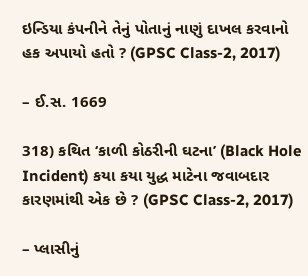ઇન્ડિયા કંપનીને તેનું પોતાનું નાણું દાખલ કરવાનો હક અપાયો હતો ? (GPSC Class-2, 2017)

– ઈ.સ. 1669

318) કથિત ‘કાળી કોઠરીની ઘટના’ (Black Hole Incident) કયા કયા યુદ્ધ માટેના જવાબદાર કારણમાંથી એક છે ? (GPSC Class-2, 2017)

– પ્લાસીનું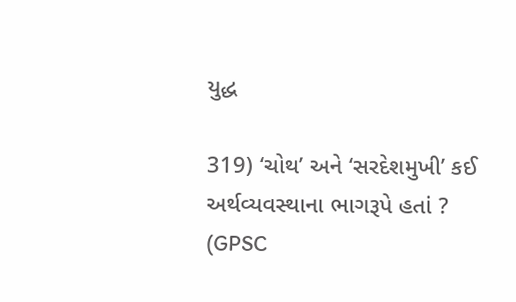યુદ્ધ

319) ‘ચોથ’ અને ‘સરદેશમુખી’ કઈ અર્થવ્યવસ્થાના ભાગરૂપે હતાં ? (GPSC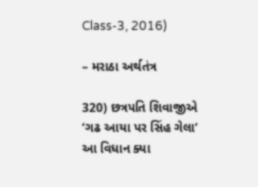Class-3, 2016)

– મરાઠા અર્થતંત્ર

320) છત્રપતિ શિવાજીએ ‘ગઢ આયા પર સિંહ ગેલા’ આ વિધાન ક્યા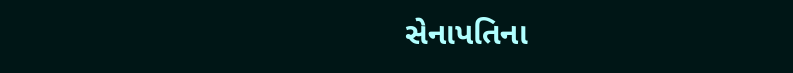સેનાપતિના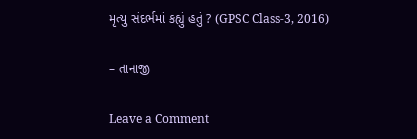મૃત્યુ સંદર્ભમાં કહ્યું હતું ? (GPSC Class-3, 2016)

– તાનાજી

Leave a Comment